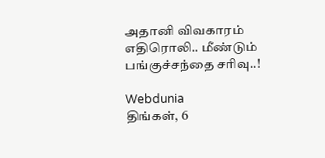அதானி விவகாரம் எதிரொலி.. மீண்டும் பங்குச்சந்தை சரிவு..!

Webdunia
திங்கள், 6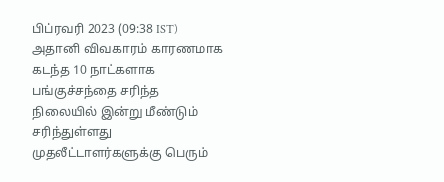பிப்ரவரி 2023 (09:38 IST)
அதானி விவகாரம் காரணமாக கடந்த 10 நாட்களாக பங்குச்சந்தை சரிந்த நிலையில் இன்று மீண்டும் சரிந்துள்ளது முதலீட்டாளர்களுக்கு பெரும்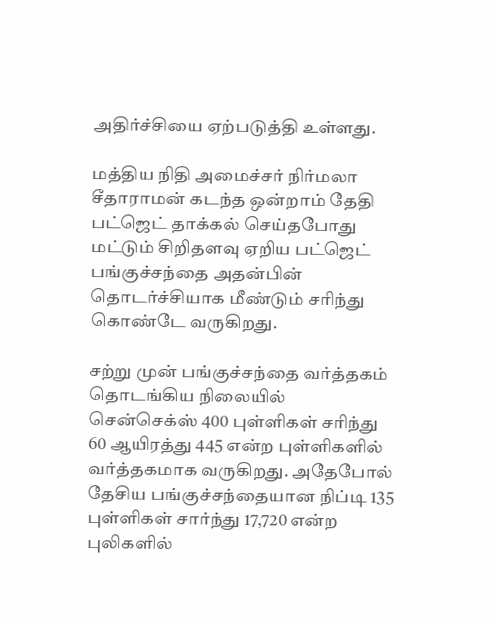அதிர்ச்சியை ஏற்படுத்தி உள்ளது.

மத்திய நிதி அமைச்சர் நிர்மலா சீதாராமன் கடந்த ஒன்றாம் தேதி பட்ஜெட் தாக்கல் செய்தபோது மட்டும் சிறிதளவு ஏறிய பட்ஜெட் பங்குச்சந்தை அதன்பின் தொடர்ச்சியாக மீண்டும் சரிந்து கொண்டே வருகிறது.

சற்று முன் பங்குச்சந்தை வர்த்தகம் தொடங்கிய நிலையில் சென்செக்ஸ் 400 புள்ளிகள் சரிந்து 60 ஆயிரத்து 445 என்ற புள்ளிகளில் வர்த்தகமாக வருகிறது. அதேபோல் தேசிய பங்குச்சந்தையான நிப்டி 135 புள்ளிகள் சார்ந்து 17,720 என்ற புலிகளில்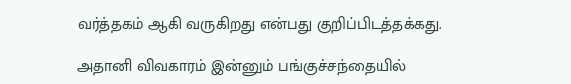வர்த்தகம் ஆகி வருகிறது என்பது குறிப்பிடத்தக்கது.

அதானி விவகாரம் இன்னும் பங்குச்சந்தையில்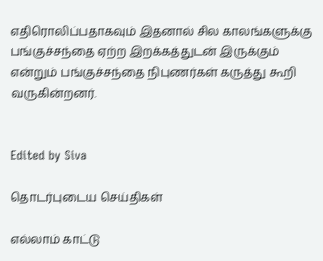எதிரொலிப்பதாகவும் இதனால் சில காலங்களுக்கு பங்குச்சந்தை ஏற்ற இறக்கத்துடன் இருக்கும் என்றும் பங்குச்சந்தை நிபுணர்கள் கருத்து கூறி வருகின்றனர்.


Edited by Siva

தொடர்புடைய செய்திகள்

எல்லாம் காட்டு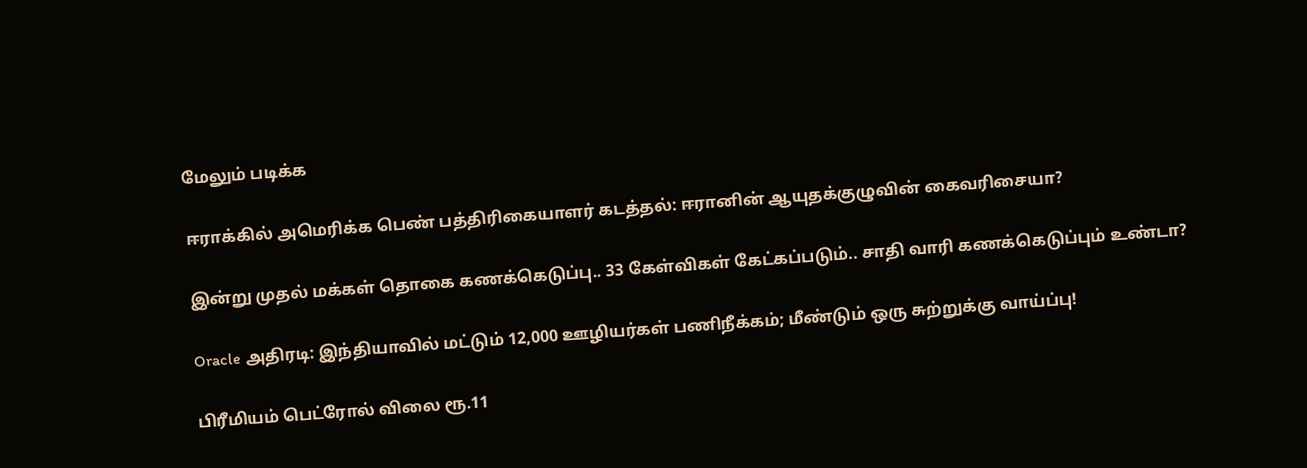மேலும் படிக்க

ஈராக்கில் அமெரிக்க பெண் பத்திரிகையாளர் கடத்தல்: ஈரானின் ஆயுதக்குழுவின் கைவரிசையா?

இன்று முதல் மக்கள் தொகை கணக்கெடுப்பு.. 33 கேள்விகள் கேட்கப்படும்.. சாதி வாரி கணக்கெடுப்பும் உண்டா?

Oracle அதிரடி: இந்தியாவில் மட்டும் 12,000 ஊழியர்கள் பணிநீக்கம்; மீண்டும் ஒரு சுற்றுக்கு வாய்ப்பு!

பிரீமியம் பெட்ரோல் விலை ரூ.11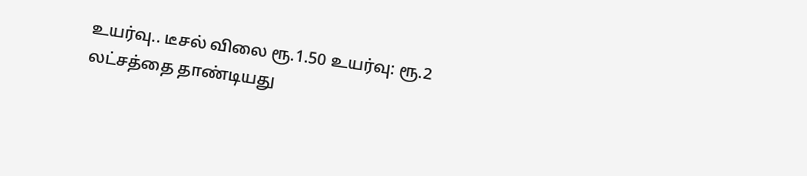உயர்வு.. டீசல் விலை ரூ.1.50 உயர்வு: ரூ.2 லட்சத்தை தாண்டியது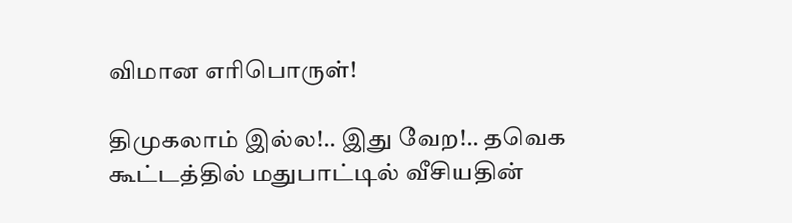விமான எரிபொருள்!

திமுகலாம் இல்ல!.. இது வேற!.. தவெக கூட்டத்தில் மதுபாட்டில் வீசியதின்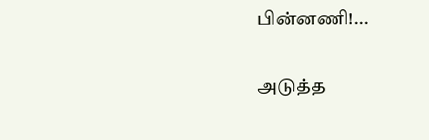பின்னணி!...

அடுத்த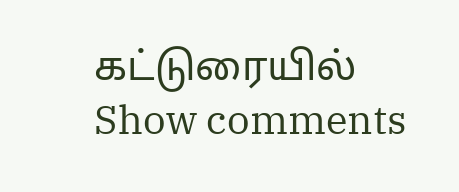கட்டுரையில்
Show comments